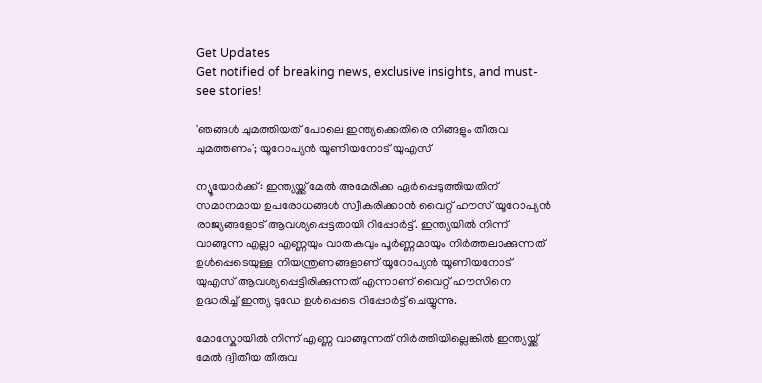Get Updates
Get notified of breaking news, exclusive insights, and must-see stories!

'ഞങ്ങൾ ചുമത്തിയത് പോലെ ഇന്ത്യക്കെതിരെ നിങ്ങളും തീരുവ ചുമത്തണം'; യൂറോപ്യൻ യൂണിയനോട് യുഎസ്

ന്യൂയോർക്ക്: ഇന്ത്യയ്ക്ക് മേൽ അമേരിക്ക ഏർപ്പെടുത്തിയതിന് സമാനമായ ഉപരോധങ്ങൾ സ്വീകരിക്കാൻ വൈറ്റ് ഹൗസ് യൂറോപ്യൻ രാജ്യങ്ങളോട് ആവശ്യപ്പെട്ടതായി റിപ്പോർട്ട്. ഇന്ത്യയിൽ നിന്ന് വാങ്ങുന്ന എല്ലാ എണ്ണയും വാതകവും പൂർണ്ണമായും നിർത്തലാക്കുന്നത് ഉൾപ്പെടെയുള്ള നിയന്ത്രണങ്ങളാണ് യൂറോപ്യൻ യൂണിയനോട് യുഎസ് ആവശ്യപ്പെട്ടിരിക്കുന്നത് എന്നാണ് വൈറ്റ് ഹൗസിനെ ഉദ്ധരിച്ച് ഇന്ത്യ ടുഡേ ഉൾപ്പെടെ റിപ്പോർട്ട് ചെയ്യുന്നു.

മോസ്കോയിൽ നിന്ന് എണ്ണ വാങ്ങുന്നത് നിർത്തിയില്ലെങ്കിൽ ഇന്ത്യയ്ക്ക് മേൽ ദ്വിതീയ തീരുവ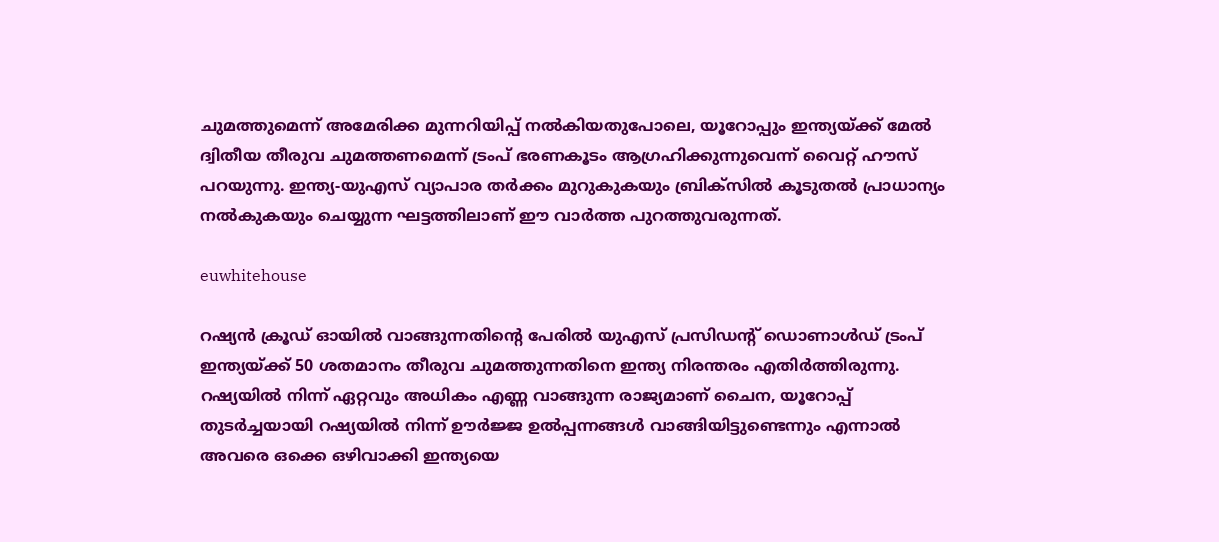ചുമത്തുമെന്ന് അമേരിക്ക മുന്നറിയിപ്പ് നൽകിയതുപോലെ, യൂറോപ്പും ഇന്ത്യയ്ക്ക് മേൽ ദ്വിതീയ തീരുവ ചുമത്തണമെന്ന് ട്രംപ് ഭരണകൂടം ആഗ്രഹിക്കുന്നുവെന്ന് വൈറ്റ് ഹൗസ് പറയുന്നു. ഇന്ത്യ-യുഎസ് വ്യാപാര തർക്കം മുറുകുകയും ബ്രിക്‌സിൽ കൂടുതൽ പ്രാധാന്യം നൽകുകയും ചെയ്യുന്ന ഘട്ടത്തിലാണ് ഈ വാർത്ത പുറത്തുവരുന്നത്.

euwhitehouse

റഷ്യൻ ക്രൂഡ് ഓയിൽ വാങ്ങുന്നതിന്റെ പേരിൽ യുഎസ് പ്രസിഡന്റ് ഡൊണാൾഡ് ട്രംപ് ഇന്ത്യയ്ക്ക് 50 ശതമാനം തീരുവ ചുമത്തുന്നതിനെ ഇന്ത്യ നിരന്തരം എതിർത്തിരുന്നു. റഷ്യയിൽ നിന്ന് ഏറ്റവും അധികം എണ്ണ വാങ്ങുന്ന രാജ്യമാണ് ചൈന, യൂറോപ്പ് തുടർച്ചയായി റഷ്യയിൽ നിന്ന് ഊർജ്ജ ഉൽപ്പന്നങ്ങൾ വാങ്ങിയിട്ടുണ്ടെന്നും എന്നാൽ അവരെ ഒക്കെ ഒഴിവാക്കി ഇന്ത്യയെ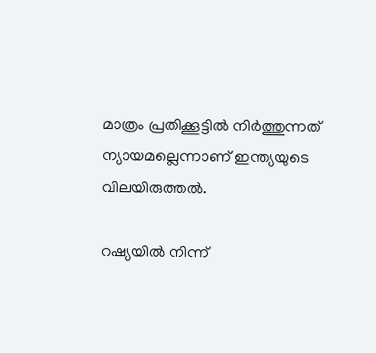മാത്രം പ്രതിക്കൂട്ടിൽ നിർത്തുന്നത് ന്യായമല്ലെന്നാണ് ഇന്ത്യയുടെ വിലയിരുത്തൽ.

റഷ്യയിൽ നിന്ന്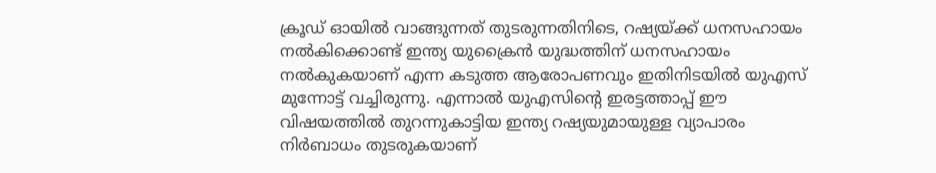ക്രൂഡ് ഓയിൽ വാങ്ങുന്നത് തുടരുന്നതിനിടെ, റഷ്യയ്ക്ക് ധനസഹായം നൽകിക്കൊണ്ട് ഇന്ത്യ യുക്രൈൻ യുദ്ധത്തിന് ധനസഹായം നൽകുകയാണ് എന്ന കടുത്ത ആരോപണവും ഇതിനിടയിൽ യുഎസ് മുന്നോട്ട് വച്ചിരുന്നു. എന്നാൽ യുഎസിന്റെ ഇരട്ടത്താപ്പ് ഈ വിഷയത്തിൽ തുറന്നുകാട്ടിയ ഇന്ത്യ റഷ്യയുമായുള്ള വ്യാപാരം നിർബാധം തുടരുകയാണ്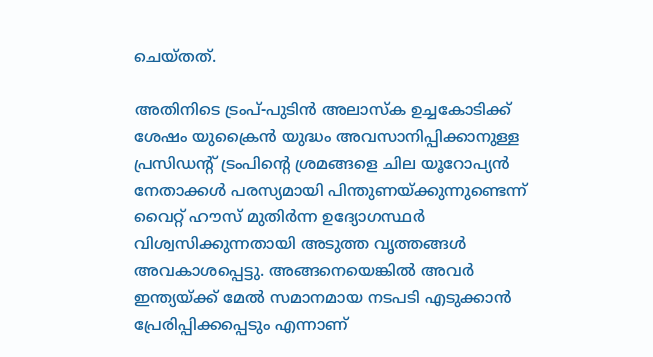ചെയ്‌തത്‌.

അതിനിടെ ട്രംപ്-പുടിൻ അലാസ്‌ക ഉച്ചകോടിക്ക് ശേഷം യുക്രൈൻ യുദ്ധം അവസാനിപ്പിക്കാനുള്ള പ്രസിഡന്റ് ട്രംപിന്റെ ശ്രമങ്ങളെ ചില യൂറോപ്യൻ നേതാക്കൾ പരസ്യമായി പിന്തുണയ്ക്കുന്നുണ്ടെന്ന് വൈറ്റ് ഹൗസ് മുതിർന്ന ഉദ്യോഗസ്ഥർ വിശ്വസിക്കുന്നതായി അടുത്ത വൃത്തങ്ങൾ അവകാശപ്പെട്ടു. അങ്ങനെയെങ്കിൽ അവർ ഇന്ത്യയ്ക്ക് മേൽ സമാനമായ നടപടി എടുക്കാൻ പ്രേരിപ്പിക്കപ്പെടും എന്നാണ്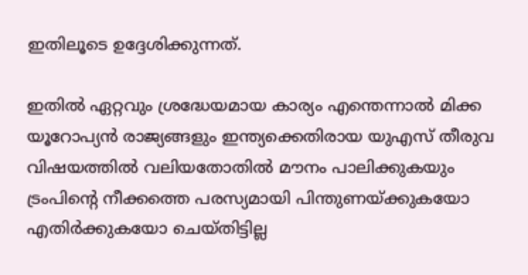ഇതിലൂടെ ഉദ്ദേശിക്കുന്നത്.

ഇതിൽ ഏറ്റവും ശ്രദ്ധേയമായ കാര്യം എന്തെന്നാൽ മിക്ക യൂറോപ്യൻ രാജ്യങ്ങളും ഇന്ത്യക്കെതിരായ യുഎസ് തീരുവ വിഷയത്തിൽ വലിയതോതിൽ മൗനം പാലിക്കുകയും ട്രംപിന്റെ നീക്കത്തെ പരസ്യമായി പിന്തുണയ്ക്കുകയോ എതിർക്കുകയോ ചെയ്‌തിട്ടില്ല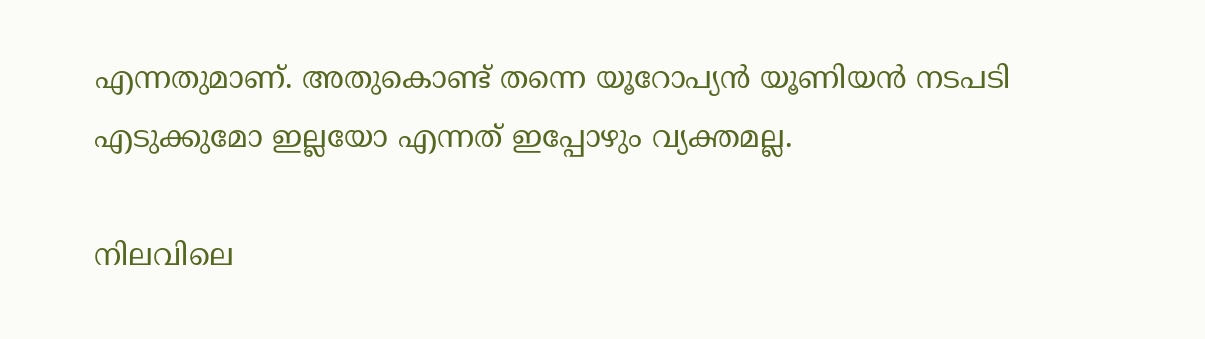എന്നതുമാണ്. അതുകൊണ്ട് തന്നെ യൂറോപ്യൻ യൂണിയൻ നടപടി എടുക്കുമോ ഇല്ലയോ എന്നത് ഇപ്പോഴും വ്യക്തമല്ല.

നിലവിലെ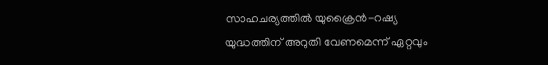സാഹചര്യത്തിൽ യുക്രൈൻ-റഷ്യ യുദ്ധത്തിന് അറുതി വേണമെന്ന് ഏറ്റവും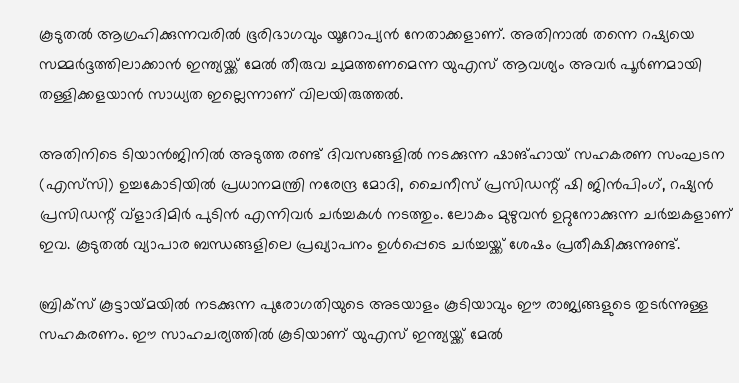കൂടുതൽ ആഗ്രഹിക്കുന്നവരിൽ ഭൂരിഭാഗവും യൂറോപ്യൻ നേതാക്കളാണ്. അതിനാൽ തന്നെ റഷ്യയെ സമ്മർദ്ദത്തിലാക്കാൻ ഇന്ത്യയ്ക്ക് മേൽ തീരുവ ചുമത്തണമെന്ന യുഎസ് ആവശ്യം അവർ പൂർണമായി തള്ളിക്കളയാൻ സാധ്യത ഇല്ലെന്നാണ് വിലയിരുത്തൽ.

അതിനിടെ ടിയാൻജിനിൽ അടുത്ത രണ്ട് ദിവസങ്ങളിൽ നടക്കുന്ന ഷാങ്ഹായ് സഹകരണ സംഘടന (എസ്‌സി) ഉച്ചകോടിയിൽ പ്രധാനമന്ത്രി നരേന്ദ്ര മോദി, ചൈനീസ് പ്രസിഡന്റ് ഷി ജിൻപിംഗ്, റഷ്യൻ പ്രസിഡന്റ് വ്‌ളാദിമിർ പുടിൻ എന്നിവർ ചർച്ചകൾ നടത്തും. ലോകം മുഴുവൻ ഉറ്റുനോക്കുന്ന ചർച്ചകളാണ് ഇവ. കൂടുതൽ വ്യാപാര ബന്ധങ്ങളിലെ പ്രഖ്യാപനം ഉൾപ്പെടെ ചർച്ചയ്ക്ക് ശേഷം പ്രതീക്ഷിക്കുന്നുണ്ട്.

ബ്രിക്‌സ് കൂട്ടായ്‌മയിൽ നടക്കുന്ന പുരോഗതിയുടെ അടയാളം കൂടിയാവും ഈ രാജ്യങ്ങളുടെ തുടർന്നുള്ള സഹകരണം. ഈ സാഹചര്യത്തിൽ കൂടിയാണ് യുഎസ് ഇന്ത്യയ്ക്ക് മേൽ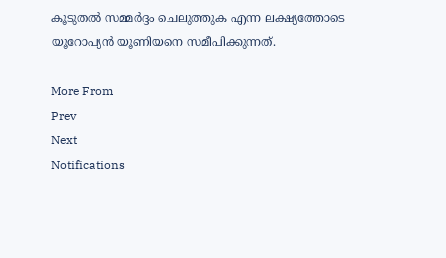കൂടുതൽ സമ്മർദ്ദം ചെലുത്തുക എന്ന ലക്ഷ്യത്തോടെ യൂറോപ്യൻ യൂണിയനെ സമീപിക്കുന്നത്.

More From
Prev
Next
Notifications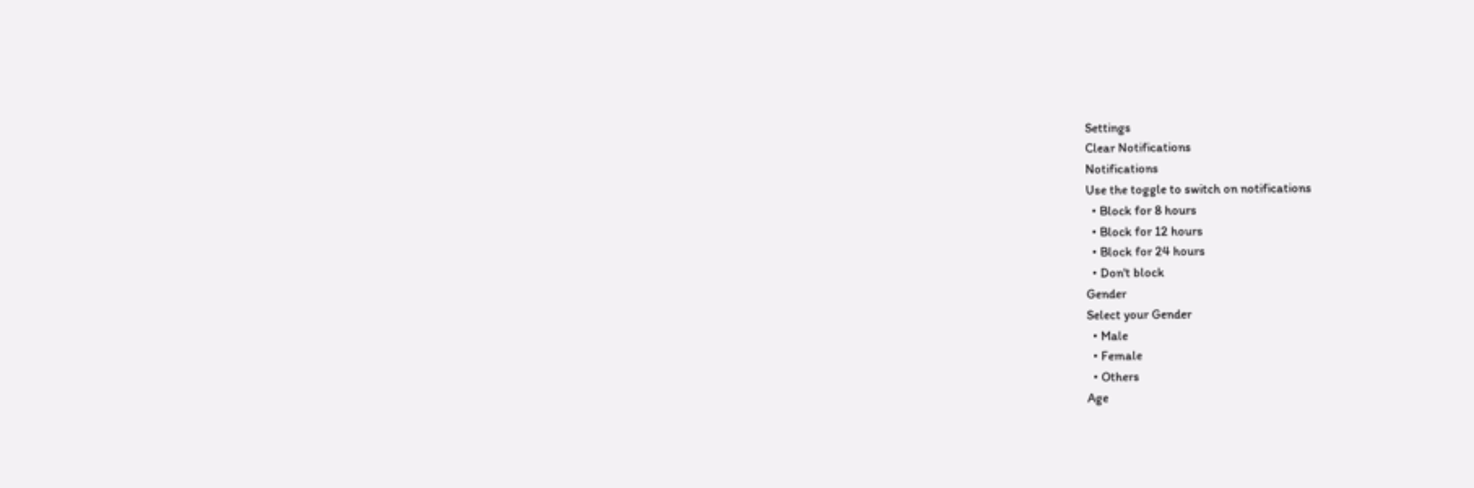Settings
Clear Notifications
Notifications
Use the toggle to switch on notifications
  • Block for 8 hours
  • Block for 12 hours
  • Block for 24 hours
  • Don't block
Gender
Select your Gender
  • Male
  • Female
  • Others
Age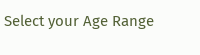Select your Age Range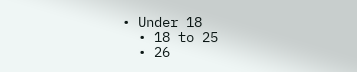• Under 18
  • 18 to 25
  • 26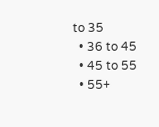to 35
  • 36 to 45
  • 45 to 55
  • 55+